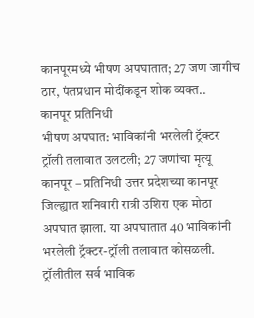कानपूरमध्ये भीषण अपघातात; 27 जण जागीच ठार, पंतप्रधान मोदींकडून शोक व्यक्त..
कानपूर प्रतिनिधी
भीषण अपघात: भाविकांनी भरलेली ट्रॅक्टर ट्रॉली तलावात उलटली; 27 जणांचा मृत्यू
कानपूर – प्रतिनिधी उत्तर प्रदेशच्या कानपूर जिल्ह्यात शनिवारी रात्री उशिरा एक मोठा अपघात झाला. या अपघातात 40 भाविकांनी भरलेली ट्रॅक्टर-ट्रॉली तलावात कोसळली. ट्रॉलीतील सर्व भाविक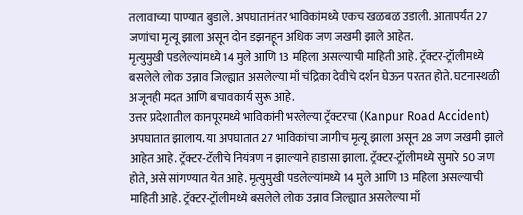तलावाच्या पाण्यात बुडाले. अपघातानंतर भाविकांमध्ये एकच खळबळ उडाली. आतापर्यंत 27 जणांचा मृत्यू झाला असून दोन डझनहून अधिक जण जखमी झाले आहेत.
मृत्युमुखी पडलेल्यांमध्ये 14 मुले आणि 13 महिला असल्याची माहिती आहे. ट्रॅक्टर-ट्रॉलीमध्ये बसलेले लोक उन्नाव जिल्ह्यात असलेल्या माँ चंद्रिका देवीचे दर्शन घेऊन परतत होते. घटनास्थळी अजूनही मदत आणि बचावकार्य सुरू आहे.
उत्तर प्रदेशातील कानपूरमध्ये भाविकांनी भरलेल्या ट्रॅक्टरचा (Kanpur Road Accident) अपघातात झालाय. या अपघातात 27 भाविकांचा जागीच मृत्यू झाला असून 28 जण जखमी झाले आहेत आहे. ट्रॅक्टर-टॅलीचे नियंत्रण न झाल्याने हाडासा झाला. ट्रॅक्टर-ट्रॉलीमध्ये सुमारे 50 जण होते, असे सांगण्यात येत आहे. मृत्युमुखी पडलेल्यांमध्ये 14 मुले आणि 13 महिला असल्याची माहिती आहे. ट्रॅक्टर-ट्रॉलीमध्ये बसलेले लोक उन्नाव जिल्ह्यात असलेल्या माँ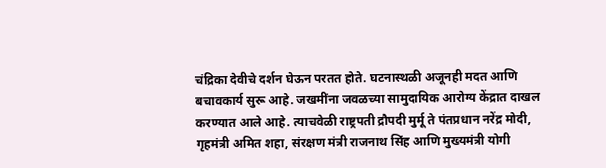चंद्रिका देवीचे दर्शन घेऊन परतत होते. घटनास्थळी अजूनही मदत आणि बचावकार्य सुरू आहे. जखमींना जवळच्या सामुदायिक आरोग्य केंद्रात दाखल करण्यात आले आहे. त्याचवेळी राष्ट्रपती द्रौपदी मुर्मू ते पंतप्रधान नरेंद्र मोदी, गृहमंत्री अमित शहा, संरक्षण मंत्री राजनाथ सिंह आणि मुख्यमंत्री योगी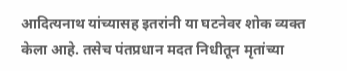आदित्यनाथ यांच्यासह इतरांनी या घटनेवर शोक व्यक्त केला आहे. तसेच पंतप्रधान मदत निधीतून मृतांच्या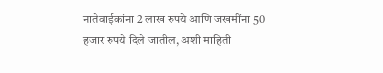नातेवाईकांना 2 लाख रुपये आणि जखमींना 50 हजार रुपये दिले जातील, अशी माहिती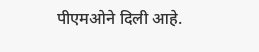पीएमओने दिली आहे.